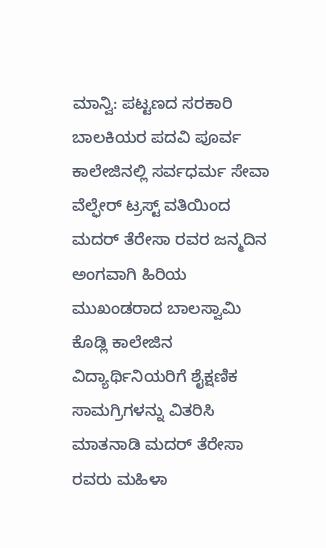ಮಾನ್ವಿ: ಪಟ್ಟಣದ ಸರಕಾರಿ ಬಾಲಕಿಯರ ಪದವಿ ಪೂರ್ವ ಕಾಲೇಜಿನಲ್ಲಿ ಸರ್ವಧರ್ಮ ಸೇವಾ ವೆಲ್ಫೇರ್ ಟ್ರಸ್ಟ್ ವತಿಯಿಂದ ಮದರ್ ತೆರೇಸಾ ರವರ ಜನ್ಮದಿನ ಅಂಗವಾಗಿ ಹಿರಿಯ ಮುಖಂಡರಾದ ಬಾಲಸ್ವಾಮಿ ಕೊಡ್ಲಿ ಕಾಲೇಜಿನ ವಿದ್ಯಾರ್ಥಿನಿಯರಿಗೆ ಶೈಕ್ಷಣಿಕ ಸಾಮಗ್ರಿಗಳನ್ನು ವಿತರಿಸಿ ಮಾತನಾಡಿ ಮದರ್ ತೆರೇಸಾ ರವರು ಮಹಿಳಾ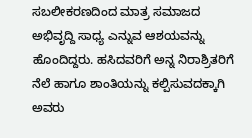ಸಬಲೀಕರಣದಿಂದ ಮಾತ್ರ ಸಮಾಜದ ಅಭಿವೃದ್ದಿ ಸಾಧ್ಯ ಎನ್ನುವ ಆಶಯವನ್ನು ಹೊಂದಿದ್ದರು. ಹಸಿದವರಿಗೆ ಅನ್ನ ನಿರಾಶ್ರಿತರಿಗೆ ನೆಲೆ ಹಾಗೂ ಶಾಂತಿಯನ್ನು ಕಲ್ಪಿಸುವದಕ್ಕಾಗಿ ಅವರು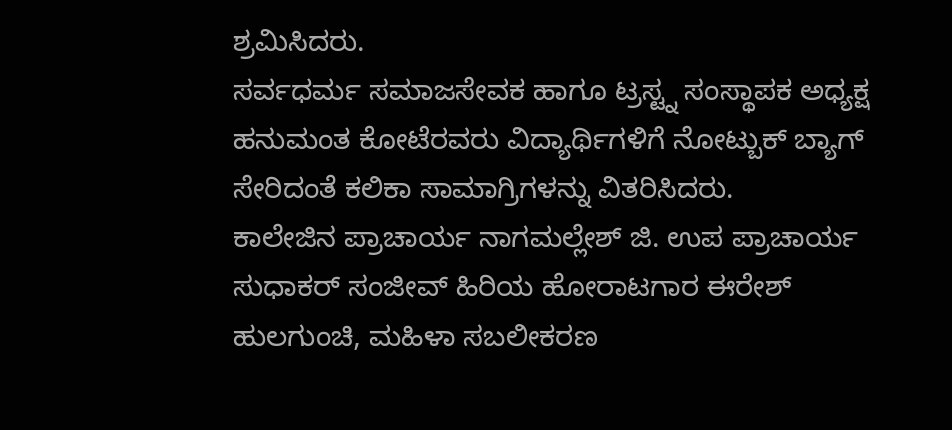ಶ್ರಮಿಸಿದರು.
ಸರ್ವಧರ್ಮ ಸಮಾಜಸೇವಕ ಹಾಗೂ ಟ್ರಸ್ಟ್ನ ಸಂಸ್ಥಾಪಕ ಅಧ್ಯಕ್ಷ ಹನುಮಂತ ಕೋಟೆರವರು ವಿದ್ಯಾರ್ಥಿಗಳಿಗೆ ನೋಟ್ಬುಕ್ ಬ್ಯಾಗ್ ಸೇರಿದಂತೆ ಕಲಿಕಾ ಸಾಮಾಗ್ರಿಗಳನ್ನು ವಿತರಿಸಿದರು.
ಕಾಲೇಜಿನ ಪ್ರಾಚಾರ್ಯ ನಾಗಮಲ್ಲೇಶ್ ಜಿ. ಉಪ ಪ್ರಾಚಾರ್ಯ ಸುಧಾಕರ್ ಸಂಜೀವ್ ಹಿರಿಯ ಹೋರಾಟಗಾರ ಈರೇಶ್ ಹುಲಗುಂಚಿ, ಮಹಿಳಾ ಸಬಲೀಕರಣ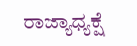ರಾಜ್ಯಾಧ್ಯಕ್ಷೆ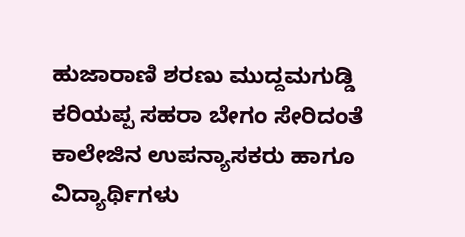ಹುಜಾರಾಣಿ ಶರಣು ಮುದ್ದಮಗುಡ್ಡಿ ಕರಿಯಪ್ಪ ಸಹರಾ ಬೇಗಂ ಸೇರಿದಂತೆ ಕಾಲೇಜಿನ ಉಪನ್ಯಾಸಕರು ಹಾಗೂ ವಿದ್ಯಾರ್ಥಿಗಳು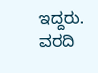ಇದ್ದರು.
ವರದಿ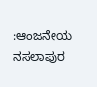:ಆಂಜನೇಯ ನಸಲಾಪುರ